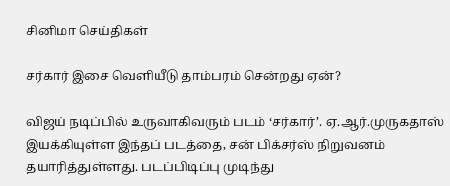சினிமா செய்திகள்

சர்கார் இசை வெளியீடு தாம்பரம் சென்றது ஏன்?

விஜய் நடிப்பில் உருவாகிவரும் படம் ‘சர்கார்’. ஏ.ஆர்.முருகதாஸ் இயக்கியுள்ள இந்தப் படத்தை, சன் பிக்சர்ஸ் நிறுவனம் தயாரித்துள்ளது. படப்பிடிப்பு முடிந்து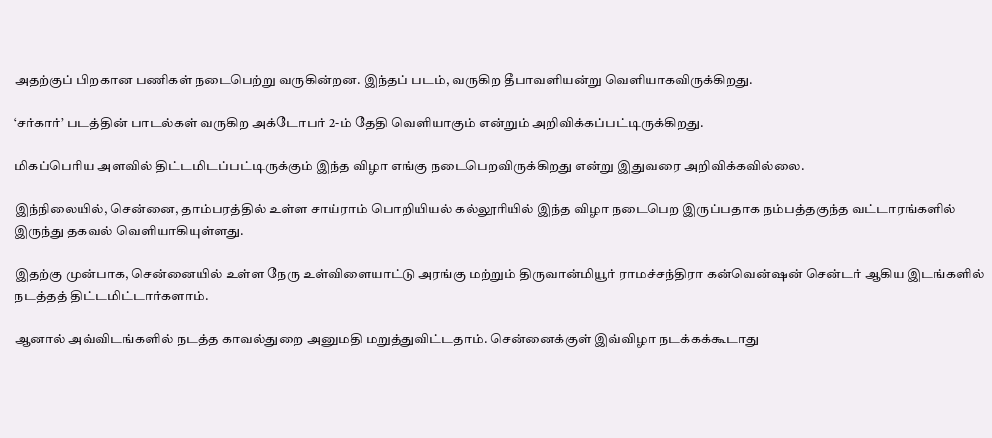அதற்குப் பிறகான பணிகள் நடைபெற்று வருகின்றன. இந்தப் படம், வருகிற தீபாவளியன்று வெளியாகவிருக்கிறது.

‘சர்கார்’ படத்தின் பாடல்கள் வருகிற அக்டோபர் 2-ம் தேதி வெளியாகும் என்றும் அறிவிக்கப்பட்டிருக்கிறது.

மிகப்பெரிய அளவில் திட்டமிடப்பட்டிருக்கும் இந்த விழா எங்கு நடைபெறவிருக்கிறது என்று இதுவரை அறிவிக்கவில்லை.

இந்நிலையில், சென்னை, தாம்பரத்தில் உள்ள சாய்ராம் பொறியியல் கல்லூரியில் இந்த விழா நடைபெற இருப்பதாக நம்பத்தகுந்த வட்டாரங்களில் இருந்து தகவல் வெளியாகியுள்ளது.

இதற்கு முன்பாக, சென்னையில் உள்ள நேரு உள்விளையாட்டு அரங்கு மற்றும் திருவான்மியூர் ராமச்சந்திரா கன்வென்ஷன் சென்டர் ஆகிய இடங்களில் நடத்தத் திட்டமிட்டார்களாம்.

ஆனால் அவ்விடங்களில் நடத்த காவல்துறை அனுமதி மறுத்துவிட்டதாம். சென்னைக்குள் இவ்விழா நடக்கக்கூடாது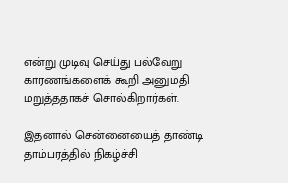என்று முடிவு செய்து பல்வேறு காரணங்களைக் கூறி அனுமதி மறுத்ததாகச் சொல்கிறார்கள்.

இதனால் சென்னையைத் தாண்டி தாம்பரத்தில் நிகழ்ச்சி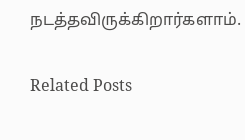நடத்தவிருக்கிறார்களாம்.

Related Posts